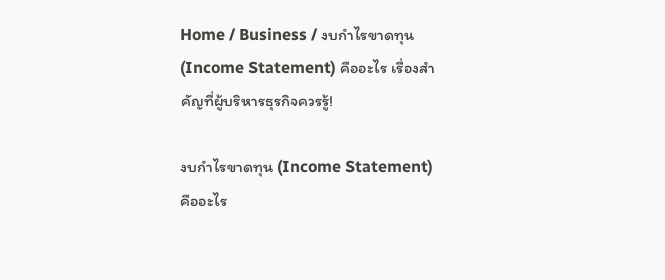Home / Business / งบกำไรขาดทุน (Income Statement) คืออะไร เรื่องสำคัญที่ผู้บริหารธุรกิจควรรู้!

งบกำไรขาดทุน (Income Statement) คืออะไร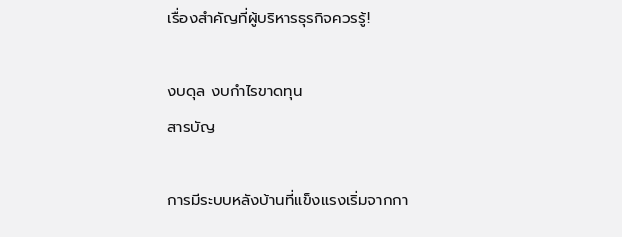เรื่องสำคัญที่ผู้บริหารธุรกิจควรรู้!

งบดุล งบกําไรขาดทุน
สารบัญ

การมีระบบหลังบ้านที่แข็งแรงเริ่มจากกา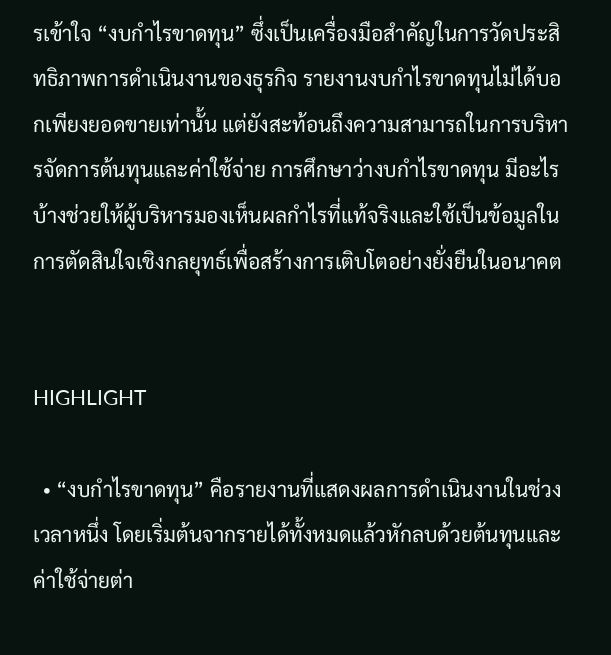รเข้าใจ “งบกำไรขาดทุน” ซึ่งเป็นเครื่องมือสำคัญในการวัดประสิทธิภาพการดำเนินงานของธุรกิจ รายงานงบกำไรขาดทุนไม่ได้บอกเพียงยอดขายเท่านั้น แต่ยังสะท้อนถึงความสามารถในการบริหารจัดการต้นทุนและค่าใช้จ่าย การศึกษาว่างบกำไรขาดทุน มีอะไรบ้างช่วยให้ผู้บริหารมองเห็นผลกำไรที่แท้จริงและใช้เป็นข้อมูลในการตัดสินใจเชิงกลยุทธ์เพื่อสร้างการเติบโตอย่างยั่งยืนในอนาคต


HIGHLIGHT

  • “งบกำไรขาดทุน” คือรายงานที่แสดงผลการดำเนินงานในช่วงเวลาหนึ่ง โดยเริ่มต้นจากรายได้ทั้งหมดแล้วหักลบด้วยต้นทุนและค่าใช้จ่ายต่า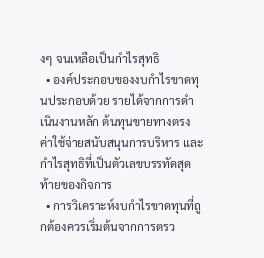งๆ จนเหลือเป็นกำไรสุทธิ
  • องค์ประกอบของงบกำไรขาดทุนประกอบด้วย รายได้จากการดำเนินงานหลัก ต้นทุนขายทางตรง ค่าใช้จ่ายสนับสนุนการบริหาร และกำไรสุทธิที่เป็นตัวเลขบรรทัดสุดท้ายของกิจการ
  • การวิเคราะห์งบกำไรขาดทุนที่ถูกต้องควรเริ่มต้นจากการตรว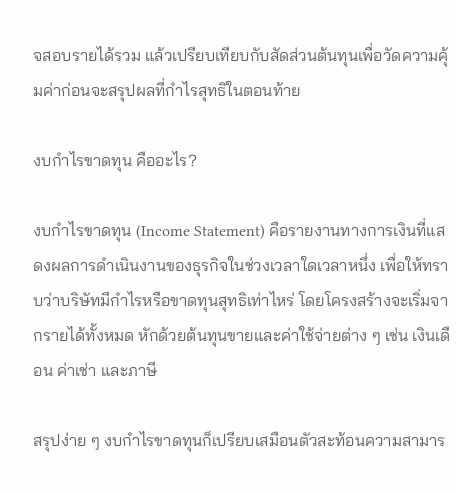จสอบรายได้รวม แล้วเปรียบเทียบกับสัดส่วนต้นทุนเพื่อวัดความคุ้มค่าก่อนจะสรุปผลที่กำไรสุทธิในตอนท้าย

งบกำไรขาดทุน คืออะไร?

งบกำไรขาดทุน (Income Statement) คือรายงานทางการเงินที่แสดงผลการดำเนินงานของธุรกิจในช่วงเวลาใดเวลาหนึ่ง เพื่อให้ทราบว่าบริษัทมีกำไรหรือขาดทุนสุทธิเท่าไหร่ โดยโครงสร้างจะเริ่มจากรายได้ทั้งหมด หักด้วยต้นทุนขายและค่าใช้จ่ายต่าง ๆ เช่น เงินเดือน ค่าเช่า และภาษี

สรุปง่าย ๆ งบกำไรขาดทุนก็เปรียบเสมือนตัวสะท้อนความสามาร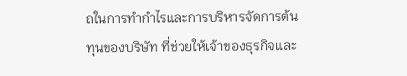ถในการทำกำไรและการบริหารจัดการต้นทุนของบริษัท ที่ช่วยให้เจ้าของธุรกิจและ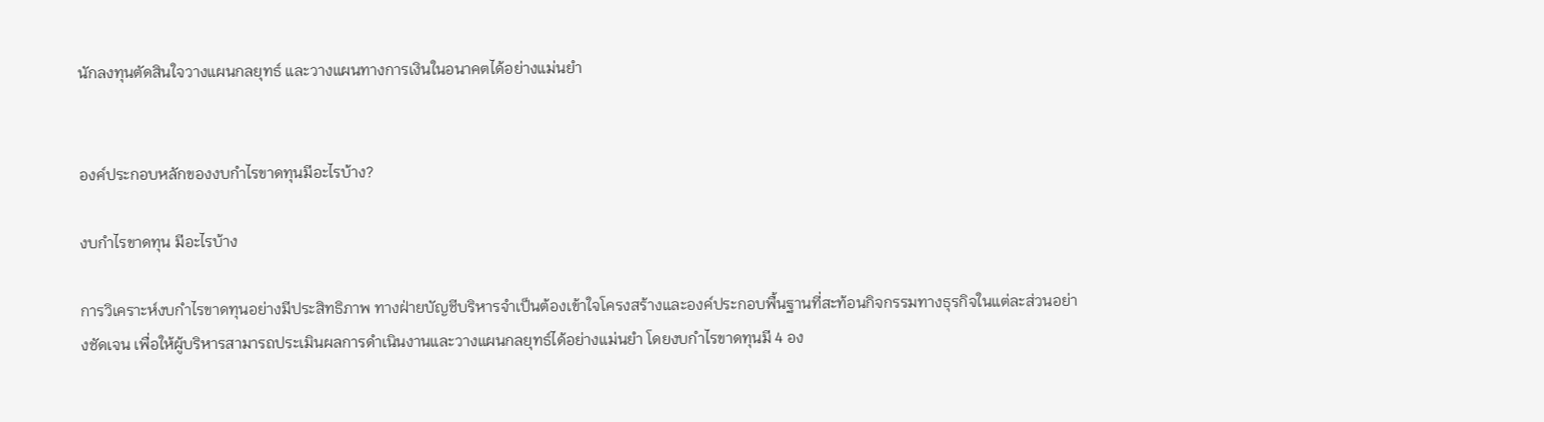นักลงทุนตัดสินใจวางแผนกลยุทธ์ และวางแผนทางการเงินในอนาคตได้อย่างแม่นยำ


องค์ประกอบหลักของงบกำไรขาดทุนมีอะไรบ้าง?

งบกำไรขาดทุน มีอะไรบ้าง

การวิเคราะห์งบกำไรขาดทุนอย่างมีประสิทธิภาพ ทางฝ่ายบัญชีบริหารจำเป็นต้องเข้าใจโครงสร้างและองค์ประกอบพื้นฐานที่สะท้อนกิจกรรมทางธุรกิจในแต่ละส่วนอย่างชัดเจน เพื่อให้ผู้บริหารสามารถประเมินผลการดำเนินงานและวางแผนกลยุทธ์ได้อย่างแม่นยำ โดยงบกำไรขาดทุนมี 4 อง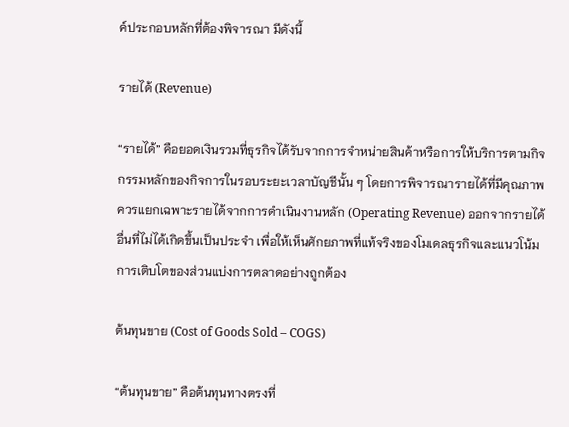ค์ประกอบหลักที่ต้องพิจารณา มีดังนี้

รายได้ (Revenue)

“รายได้” คือยอดเงินรวมที่ธุรกิจได้รับจากการจำหน่ายสินค้าหรือการให้บริการตามกิจกรรมหลักของกิจการในรอบระยะเวลาบัญชีนั้น ๆ โดยการพิจารณารายได้ที่มีคุณภาพควรแยกเฉพาะรายได้จากการดำเนินงานหลัก (Operating Revenue) ออกจากรายได้อื่นที่ไม่ได้เกิดขึ้นเป็นประจำ เพื่อให้เห็นศักยภาพที่แท้จริงของโมเดลธุรกิจและแนวโน้มการเติบโตของส่วนแบ่งการตลาดอย่างถูกต้อง

ต้นทุนขาย (Cost of Goods Sold – COGS)

“ต้นทุนขาย” คือต้นทุนทางตรงที่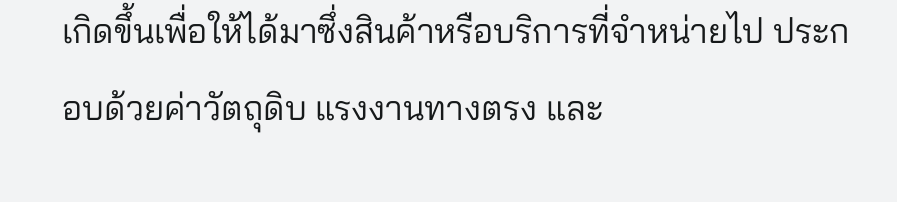เกิดขึ้นเพื่อให้ได้มาซึ่งสินค้าหรือบริการที่จำหน่ายไป ประกอบด้วยค่าวัตถุดิบ แรงงานทางตรง และ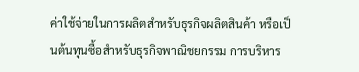ค่าใช้จ่ายในการผลิตสำหรับธุรกิจผลิตสินค้า หรือเป็นต้นทุนซื้อสำหรับธุรกิจพาณิชยกรรม การบริหาร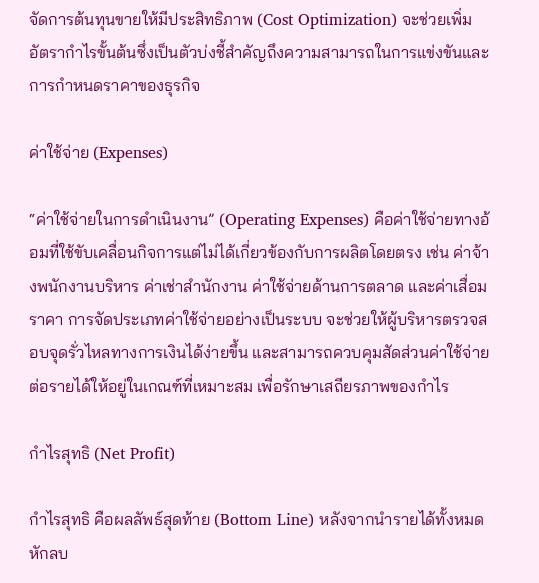จัดการต้นทุนขายให้มีประสิทธิภาพ (Cost Optimization) จะช่วยเพิ่มอัตรากำไรขั้นต้นซึ่งเป็นตัวบ่งชี้สำคัญถึงความสามารถในการแข่งขันและการกำหนดราคาของธุรกิจ

ค่าใช้จ่าย (Expenses)

“ค่าใช้จ่ายในการดำเนินงาน” (Operating Expenses) คือค่าใช้จ่ายทางอ้อมที่ใช้ขับเคลื่อนกิจการแต่ไม่ได้เกี่ยวข้องกับการผลิตโดยตรง เช่น ค่าจ้างพนักงานบริหาร ค่าเช่าสำนักงาน ค่าใช้จ่ายด้านการตลาด และค่าเสื่อมราคา การจัดประเภทค่าใช้จ่ายอย่างเป็นระบบ จะช่วยให้ผู้บริหารตรวจสอบจุดรั่วไหลทางการเงินได้ง่ายขึ้น และสามารถควบคุมสัดส่วนค่าใช้จ่ายต่อรายได้ให้อยู่ในเกณฑ์ที่เหมาะสม เพื่อรักษาเสถียรภาพของกำไร

กำไรสุทธิ (Net Profit)

กำไรสุทธิ คือผลลัพธ์สุดท้าย (Bottom Line) หลังจากนำรายได้ทั้งหมดหักลบ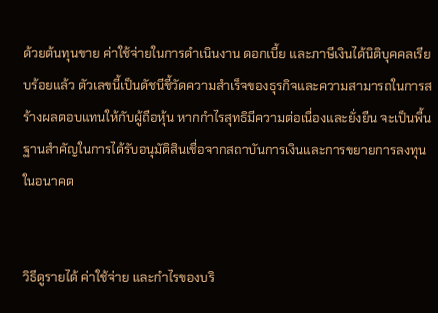ด้วยต้นทุนขาย ค่าใช้จ่ายในการดำเนินงาน ดอกเบี้ย และภาษีเงินได้นิติบุคคลเรียบร้อยแล้ว ตัวเลขนี้เป็นดัชนีชี้วัดความสำเร็จของธุรกิจและความสามารถในการสร้างผลตอบแทนให้กับผู้ถือหุ้น หากกำไรสุทธิมีความต่อเนื่องและยั่งยืน จะเป็นพื้นฐานสำคัญในการได้รับอนุมัติสินเชื่อจากสถาบันการเงินและการขยายการลงทุนในอนาคต


วิธีดูรายได้ ค่าใช้จ่าย และกำไรของบริ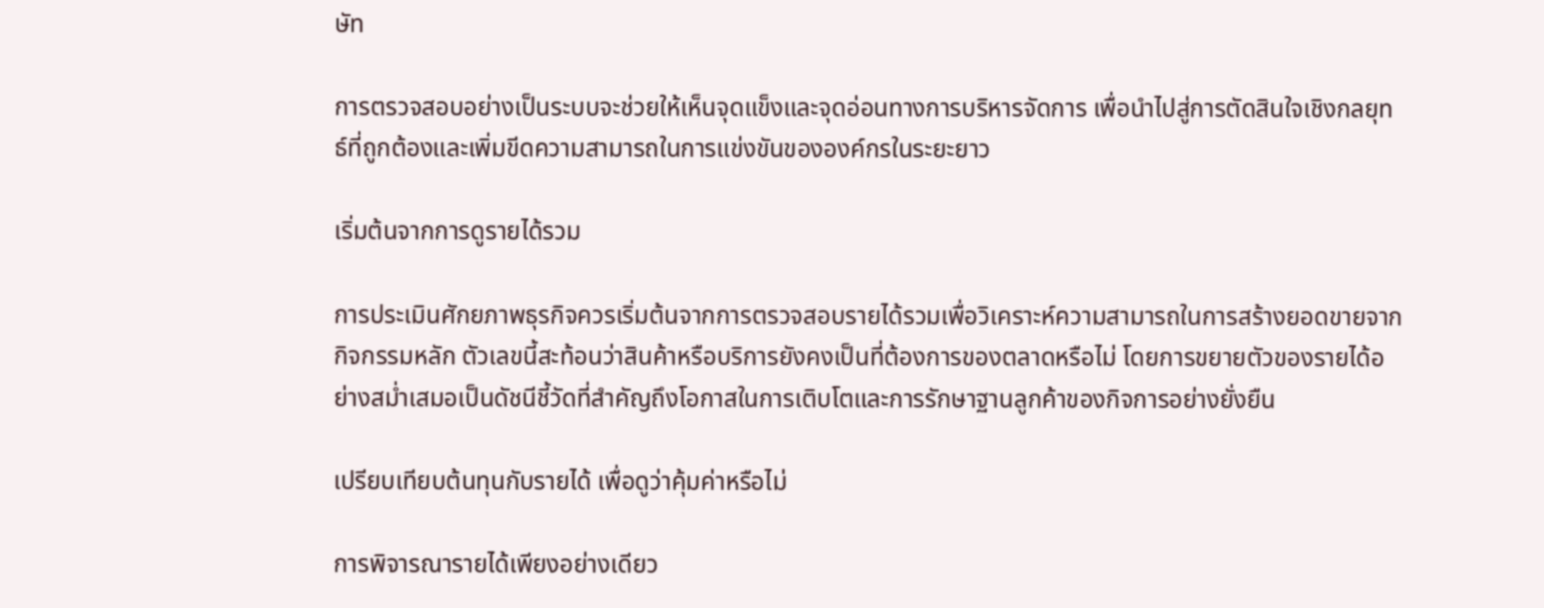ษัท

การตรวจสอบอย่างเป็นระบบจะช่วยให้เห็นจุดแข็งและจุดอ่อนทางการบริหารจัดการ เพื่อนำไปสู่การตัดสินใจเชิงกลยุทธ์ที่ถูกต้องและเพิ่มขีดความสามารถในการแข่งขันขององค์กรในระยะยาว

เริ่มต้นจากการดูรายได้รวม

การประเมินศักยภาพธุรกิจควรเริ่มต้นจากการตรวจสอบรายได้รวมเพื่อวิเคราะห์ความสามารถในการสร้างยอดขายจากกิจกรรมหลัก ตัวเลขนี้สะท้อนว่าสินค้าหรือบริการยังคงเป็นที่ต้องการของตลาดหรือไม่ โดยการขยายตัวของรายได้อย่างสม่ำเสมอเป็นดัชนีชี้วัดที่สำคัญถึงโอกาสในการเติบโตและการรักษาฐานลูกค้าของกิจการอย่างยั่งยืน

เปรียบเทียบต้นทุนกับรายได้ เพื่อดูว่าคุ้มค่าหรือไม่

การพิจารณารายได้เพียงอย่างเดียว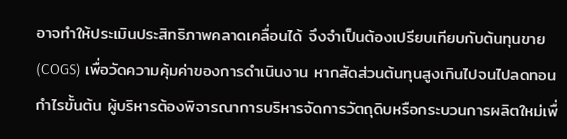อาจทำให้ประเมินประสิทธิภาพคลาดเคลื่อนได้ จึงจำเป็นต้องเปรียบเทียบกับต้นทุนขาย (COGS) เพื่อวัดความคุ้มค่าของการดำเนินงาน หากสัดส่วนต้นทุนสูงเกินไปจนไปลดทอนกำไรขั้นต้น ผู้บริหารต้องพิจารณาการบริหารจัดการวัตถุดิบหรือกระบวนการผลิตใหม่เพื่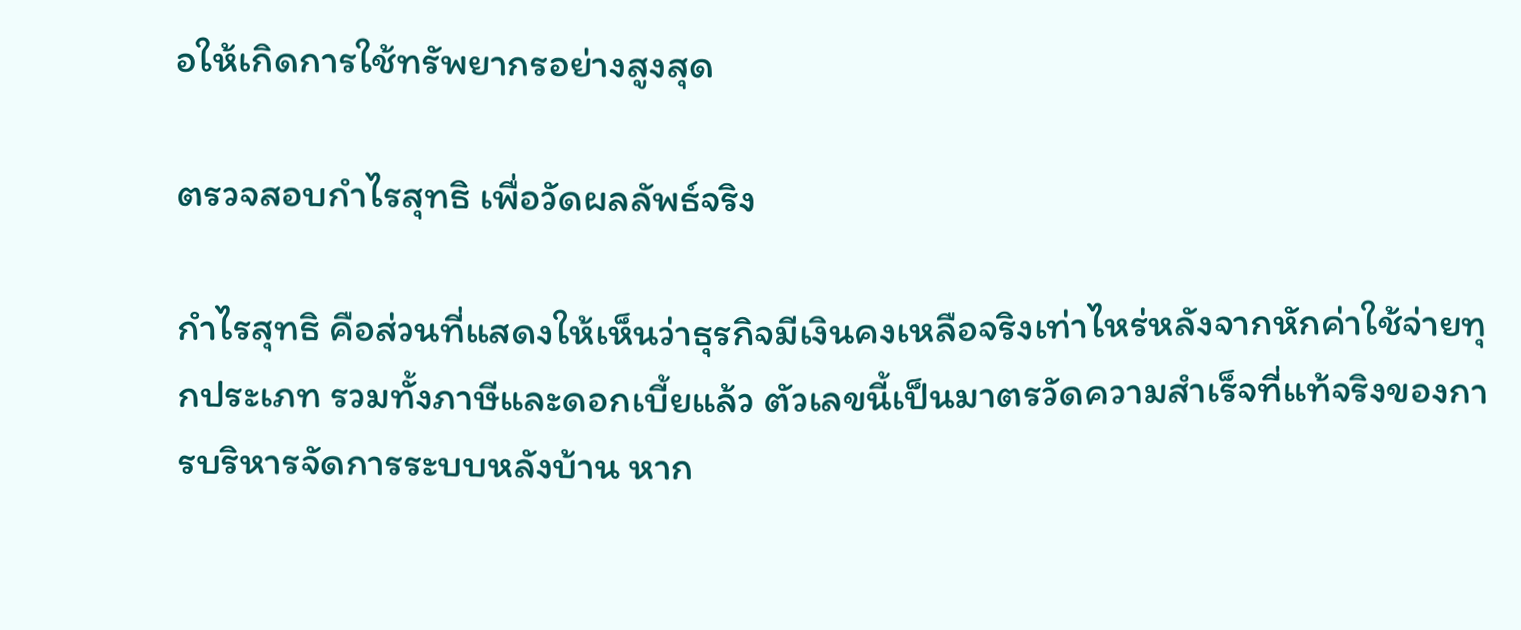อให้เกิดการใช้ทรัพยากรอย่างสูงสุด

ตรวจสอบกำไรสุทธิ เพื่อวัดผลลัพธ์จริง

กำไรสุทธิ คือส่วนที่แสดงให้เห็นว่าธุรกิจมีเงินคงเหลือจริงเท่าไหร่หลังจากหักค่าใช้จ่ายทุกประเภท รวมทั้งภาษีและดอกเบี้ยแล้ว ตัวเลขนี้เป็นมาตรวัดความสำเร็จที่แท้จริงของการบริหารจัดการระบบหลังบ้าน หาก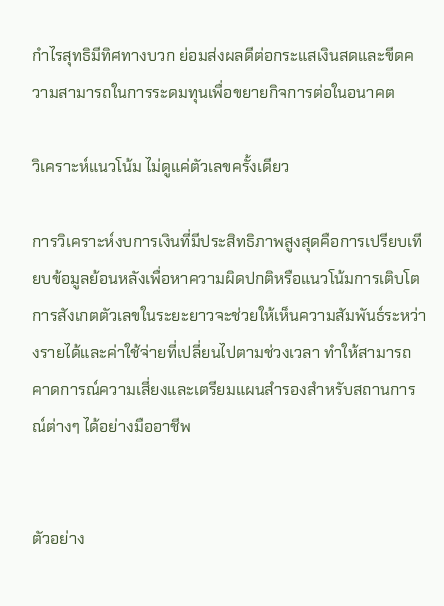กำไรสุทธิมีทิศทางบวก ย่อมส่งผลดีต่อกระแสเงินสดและขีดความสามารถในการระดมทุนเพื่อขยายกิจการต่อในอนาคต

วิเคราะห์แนวโน้ม ไม่ดูแค่ตัวเลขครั้งเดียว

การวิเคราะห์งบการเงินที่มีประสิทธิภาพสูงสุดคือการเปรียบเทียบข้อมูลย้อนหลังเพื่อหาความผิดปกติหรือแนวโน้มการเติบโต การสังเกตตัวเลขในระยะยาวจะช่วยให้เห็นความสัมพันธ์ระหว่างรายได้และค่าใช้จ่ายที่เปลี่ยนไปตามช่วงเวลา ทำให้สามารถคาดการณ์ความเสี่ยงและเตรียมแผนสำรองสำหรับสถานการณ์ต่างๆ ได้อย่างมืออาชีพ


ตัวอย่าง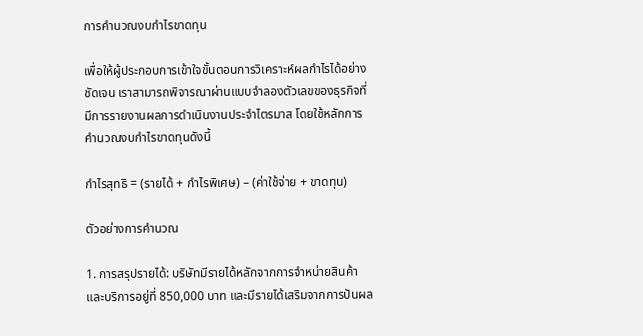การคำนวณงบกำไรขาดทุน

เพื่อให้ผู้ประกอบการเข้าใจขั้นตอนการวิเคราะห์ผลกำไรได้อย่างชัดเจน เราสามารถพิจารณาผ่านแบบจำลองตัวเลขของธุรกิจที่มีการรายงานผลการดำเนินงานประจำไตรมาส โดยใช้หลักการคำนวณงบกำไรขาดทุนดังนี้

กำไรสุทธิ = (รายได้ + กำไรพิเศษ) – (ค่าใช้จ่าย + ขาดทุน)

ตัวอย่างการคำนวณ

1. การสรุปรายได้: บริษัทมีรายได้หลักจากการจำหน่ายสินค้าและบริการอยู่ที่ 850,000 บาท และมีรายได้เสริมจากการปันผล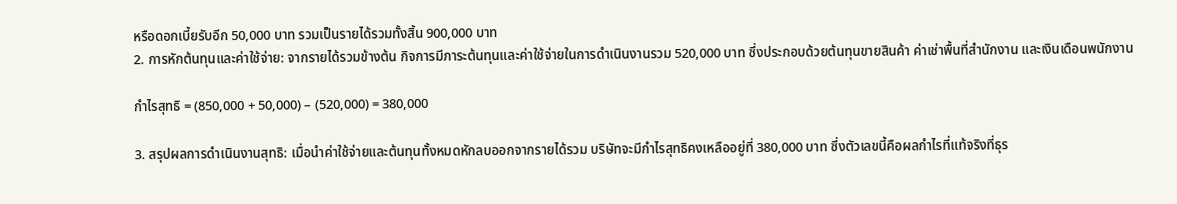หรือดอกเบี้ยรับอีก 50,000 บาท รวมเป็นรายได้รวมทั้งสิ้น 900,000 บาท
2. การหักต้นทุนและค่าใช้จ่าย: จากรายได้รวมข้างต้น กิจการมีภาระต้นทุนและค่าใช้จ่ายในการดำเนินงานรวม 520,000 บาท ซึ่งประกอบด้วยต้นทุนขายสินค้า ค่าเช่าพื้นที่สำนักงาน และเงินเดือนพนักงาน

กำไรสุทธิ = (850,000 + 50,000) – (520,000) = 380,000

3. สรุปผลการดำเนินงานสุทธิ: เมื่อนำค่าใช้จ่ายและต้นทุนทั้งหมดหักลบออกจากรายได้รวม บริษัทจะมีกำไรสุทธิคงเหลืออยู่ที่ 380,000 บาท ซึ่งตัวเลขนี้คือผลกำไรที่แท้จริงที่ธุร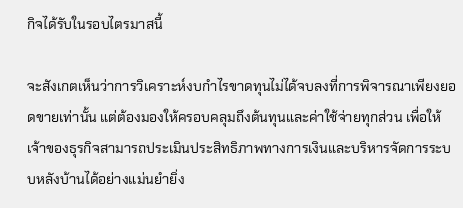กิจได้รับในรอบไตรมาสนี้

จะสังเกตเห็นว่าการวิเคราะห์งบกำไรขาดทุนไม่ได้จบลงที่การพิจารณาเพียงยอดขายเท่านั้น แต่ต้องมองให้ครอบคลุมถึงต้นทุนและค่าใช้จ่ายทุกส่วน เพื่อให้เจ้าของธุรกิจสามารถประเมินประสิทธิภาพทางการเงินและบริหารจัดการระบบหลังบ้านได้อย่างแม่นยำยิ่ง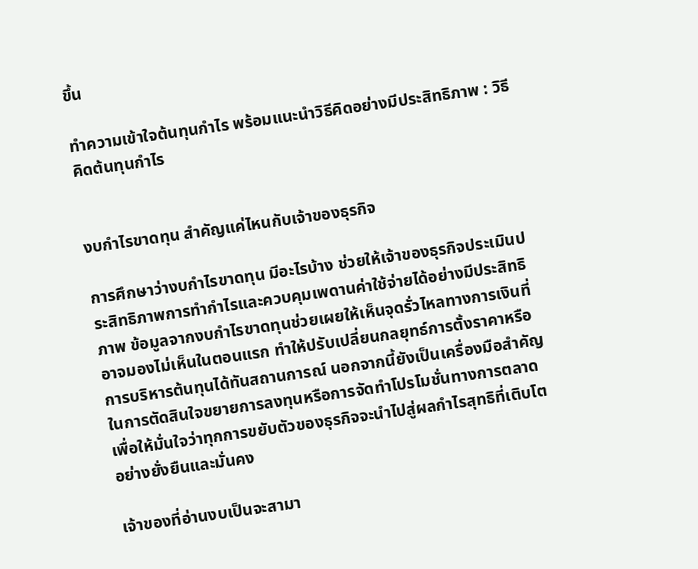ขึ้น

ทำความเข้าใจต้นทุนกำไร พร้อมแนะนำวิธีคิดอย่างมีประสิทธิภาพ : วิธีคิดต้นทุนกำไร


งบกำไรขาดทุน สำคัญแค่ไหนกับเจ้าของธุรกิจ

การศึกษาว่างบกำไรขาดทุน มีอะไรบ้าง ช่วยให้เจ้าของธุรกิจประเมินประสิทธิภาพการทำกำไรและควบคุมเพดานค่าใช้จ่ายได้อย่างมีประสิทธิภาพ ข้อมูลจากงบกำไรขาดทุนช่วยเผยให้เห็นจุดรั่วไหลทางการเงินที่อาจมองไม่เห็นในตอนแรก ทำให้ปรับเปลี่ยนกลยุทธ์การตั้งราคาหรือการบริหารต้นทุนได้ทันสถานการณ์ นอกจากนี้ยังเป็นเครื่องมือสำคัญในการตัดสินใจขยายการลงทุนหรือการจัดทำโปรโมชั่นทางการตลาด เพื่อให้มั่นใจว่าทุกการขยับตัวของธุรกิจจะนำไปสู่ผลกำไรสุทธิที่เติบโตอย่างยั่งยืนและมั่นคง

เจ้าของที่อ่านงบเป็นจะสามา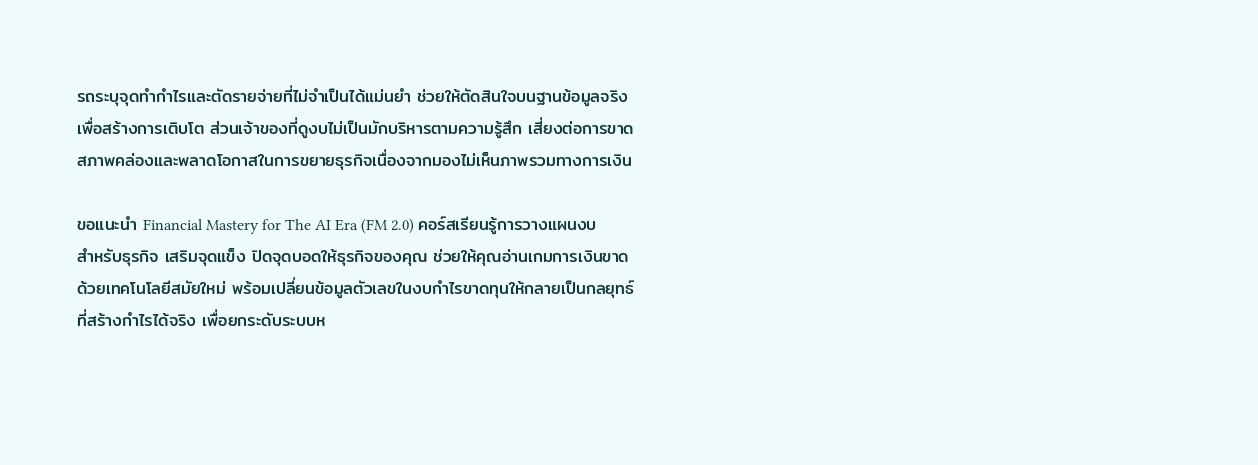รถระบุจุดทำกำไรและตัดรายจ่ายที่ไม่จำเป็นได้แม่นยำ ช่วยให้ตัดสินใจบนฐานข้อมูลจริงเพื่อสร้างการเติบโต ส่วนเจ้าของที่ดูงบไม่เป็นมักบริหารตามความรู้สึก เสี่ยงต่อการขาดสภาพคล่องและพลาดโอกาสในการขยายธุรกิจเนื่องจากมองไม่เห็นภาพรวมทางการเงิน

ขอแนะนำ Financial Mastery for The AI Era (FM 2.0) คอร์สเรียนรู้การวางแผนงบสำหรับธุรกิจ เสริมจุดแข็ง ปิดจุดบอดให้ธุรกิจของคุณ ช่วยให้คุณอ่านเกมการเงินขาดด้วยเทคโนโลยีสมัยใหม่ พร้อมเปลี่ยนข้อมูลตัวเลขในงบกำไรขาดทุนให้กลายเป็นกลยุทธ์ที่สร้างกำไรได้จริง เพื่อยกระดับระบบห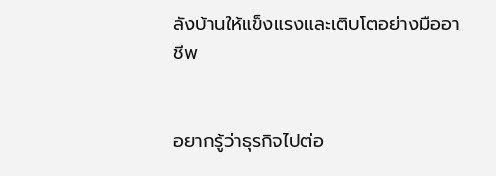ลังบ้านให้แข็งแรงและเติบโตอย่างมืออาชีพ


อยากรู้ว่าธุรกิจไปต่อ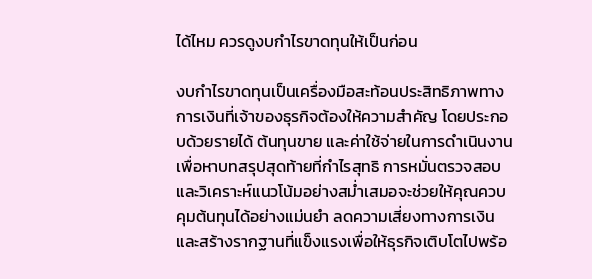ได้ไหม ควรดูงบกำไรขาดทุนให้เป็นก่อน

งบกำไรขาดทุนเป็นเครื่องมือสะท้อนประสิทธิภาพทางการเงินที่เจ้าของธุรกิจต้องให้ความสำคัญ โดยประกอบด้วยรายได้ ต้นทุนขาย และค่าใช้จ่ายในการดำเนินงาน เพื่อหาบทสรุปสุดท้ายที่กำไรสุทธิ การหมั่นตรวจสอบและวิเคราะห์แนวโน้มอย่างสม่ำเสมอจะช่วยให้คุณควบคุมต้นทุนได้อย่างแม่นยำ ลดความเสี่ยงทางการเงิน และสร้างรากฐานที่แข็งแรงเพื่อให้ธุรกิจเติบโตไปพร้อ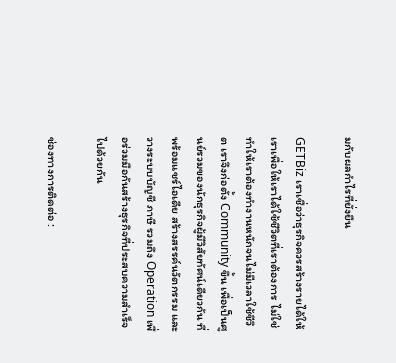มกับผลกำไรที่ยั่งยืน

GETBiz เราเชื่อว่าธุรกิจควรสร้างรายได้ให้เราเพื่อให้เราได้ใช้ชีวิตที่เราต้องการ ไม่ใช่ทำให้เราต้องทำงานหนักจนไม่มีเวลาใช้ชีวิต เราจึงก่อตั้ง Community ขึ้น เพื่อเป็นศูนย์รวมของนักธุรกิจผู้มีวิสัยทัศน์เดียวกัน ที่พร้อมแชร์ไอเดีย สร้างสรรค์นวัตกรรม และวางระบบบัญชี ภาษี รวมถึง Operation เพื่อร่วมมือกันสร้างธุรกิจที่ประสบความสำเร็จไปด้วยกัน

ช่องทางการติดต่อ :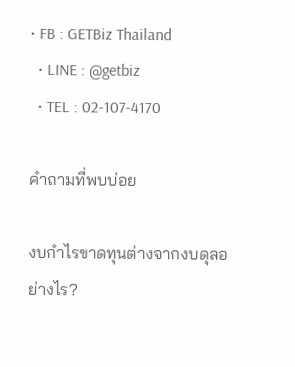• FB : GETBiz Thailand
  • LINE : @getbiz
  • TEL : 02-107-4170

คำถามที่พบบ่อย

งบกำไรขาดทุนต่างจากงบดุลอย่างไร?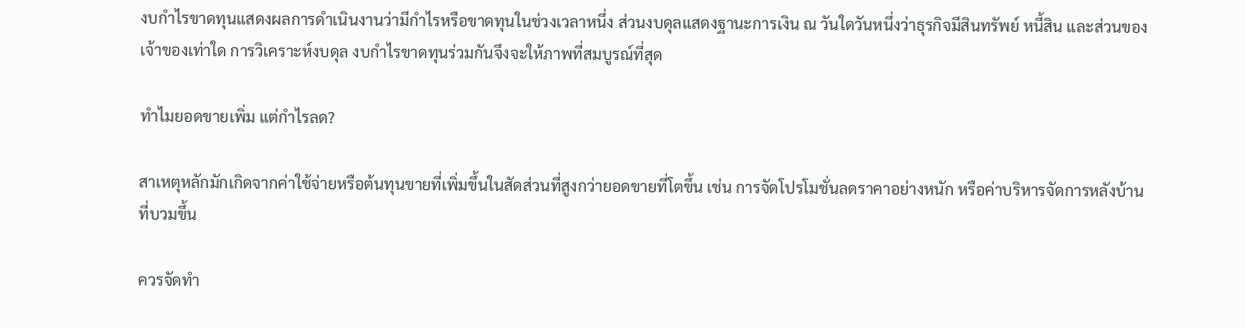งบกำไรขาดทุนแสดงผลการดำเนินงานว่ามีกำไรหรือขาดทุนในช่วงเวลาหนึ่ง ส่วนงบดุลแสดงฐานะการเงิน ณ วันใดวันหนึ่งว่าธุรกิจมีสินทรัพย์ หนี้สิน และส่วนของเจ้าของเท่าใด การวิเคราะห์งบดุล งบกําไรขาดทุนร่วมกันจึงจะให้ภาพที่สมบูรณ์ที่สุด

ทำไมยอดขายเพิ่ม แต่กำไรลด?

สาเหตุหลักมักเกิดจากค่าใช้จ่ายหรือต้นทุนขายที่เพิ่มขึ้นในสัดส่วนที่สูงกว่ายอดขายที่โตขึ้น เช่น การจัดโปรโมชั่นลดราคาอย่างหนัก หรือค่าบริหารจัดการหลังบ้านที่บวมขึ้น

ควรจัดทำ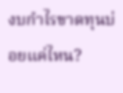งบกำไรขาดทุนบ่อยแค่ไหน?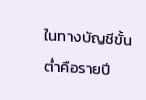ในทางบัญชีขั้นต่ำคือรายปี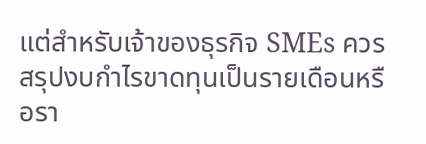แต่สำหรับเจ้าของธุรกิจ SMEs ควรสรุปงบกำไรขาดทุนเป็นรายเดือนหรือรา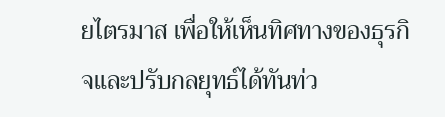ยไตรมาส เพื่อให้เห็นทิศทางของธุรกิจและปรับกลยุทธ์ได้ทันท่ว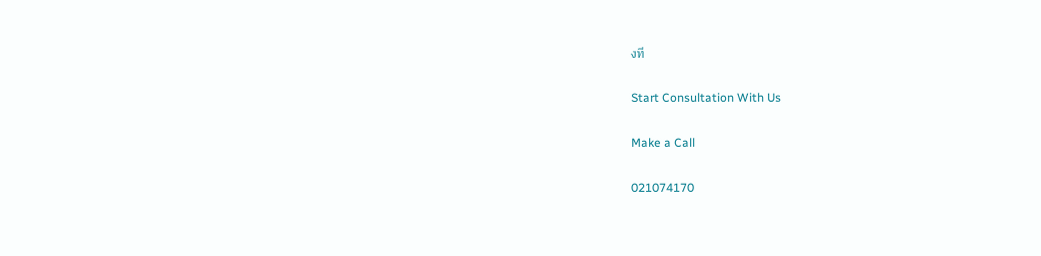งที

Start Consultation With Us

Make a Call

021074170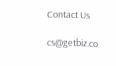Contact Us

cs@getbiz.co